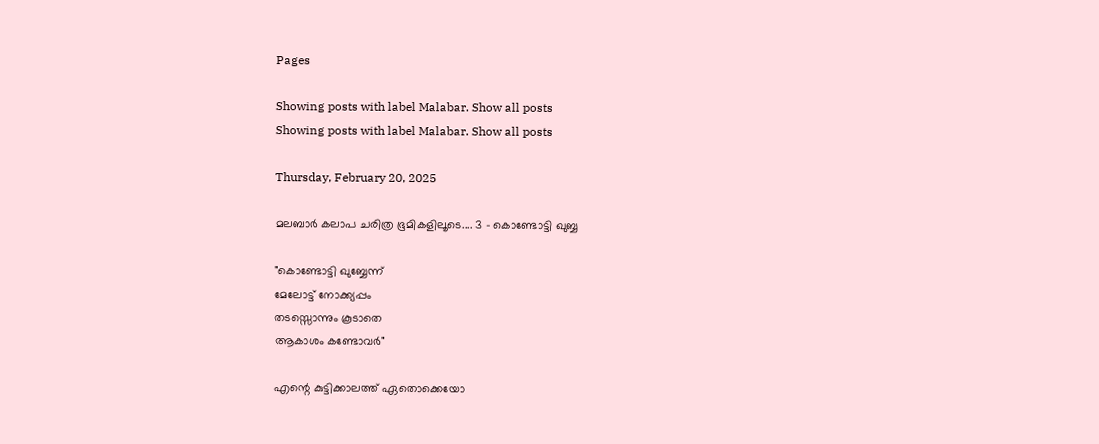Pages

Showing posts with label Malabar. Show all posts
Showing posts with label Malabar. Show all posts

Thursday, February 20, 2025

മലബാർ കലാപ ചരിത്ര ഭൂമികളിലൂടെ.... 3 - കൊണ്ടോട്ടി ഖുബ്ബ

"കൊണ്ടോട്ടി ഖുബ്ബേന്ന്
മേലോട്ട് നോക്ക്യപ്പം
തടസ്സൊന്നും കൂടാതെ
ആകാശം കണ്ടോവർ"

എന്റെ കുട്ടിക്കാലത്ത് ഏതൊക്കെയോ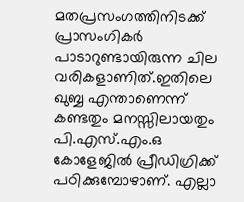മതപ്രസംഗത്തിനിടക്ക് പ്രാസംഗികർ പാടാറുണ്ടായിരുന്ന ചില വരികളാണിത്.ഇതിലെ ഖുബ്ബ എന്താണെന്ന് കണ്ടതും മനസ്സിലായതും പി.എസ്.എം.ഒ കോളേജിൽ പ്രീഡിഗ്രിക്ക് പഠിക്കുമ്പോഴാണ്. എല്ലാ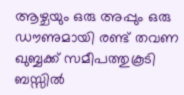ആഴ്ചയും ഒരു അപ്പും ഒരു ഡൗണുമായി രണ്ട് തവണ ഖുബ്ബക്ക് സമീപത്തുകൂടി ബസ്സിൽ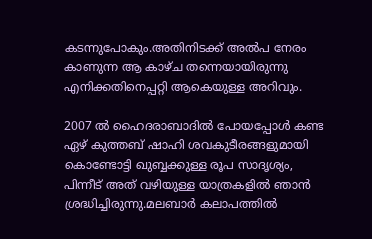കടന്നുപോകും.അതിനിടക്ക് അൽപ നേരം കാണുന്ന ആ കാഴ്ച തന്നെയായിരുന്നു എനിക്കതിനെപ്പറ്റി ആകെയുള്ള അറിവും.

2007 ൽ ഹൈദരാബാദിൽ പോയപ്പോൾ കണ്ട ഏഴ് കുത്തബ് ഷാഹി ശവകുടീരങ്ങളുമായി കൊണ്ടോട്ടി ഖുബ്ബക്കുള്ള രൂപ സാദൃശ്യം, പിന്നീട് അത് വഴിയുള്ള യാത്രകളിൽ ഞാൻ ശ്രദ്ധിച്ചിരുന്നു.മലബാർ കലാപത്തിൽ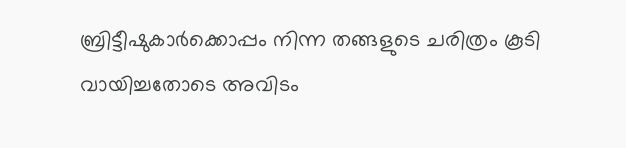ബ്രിട്ടീഷുകാർക്കൊപ്പം നിന്ന തങ്ങളുടെ ചരിത്രം കൂടി വായിച്ചതോടെ അവിടം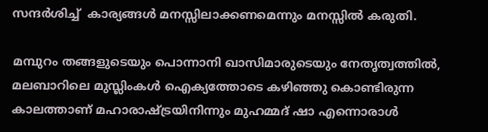സന്ദർശിച്ച്  കാര്യങ്ങൾ മനസ്സിലാക്കണമെന്നും മനസ്സിൽ കരുതി.

മമ്പുറം തങ്ങളുടെയും പൊന്നാനി ഖാസിമാരുടെയും നേതൃത്വത്തിൽ, മലബാറിലെ മുസ്ലിംകൾ ഐക്യത്തോടെ കഴിഞ്ഞു കൊണ്ടിരുന്ന കാലത്താണ് മഹാരാഷ്ട്രയിനിന്നും മുഹമ്മദ് ഷാ എന്നൊരാൾ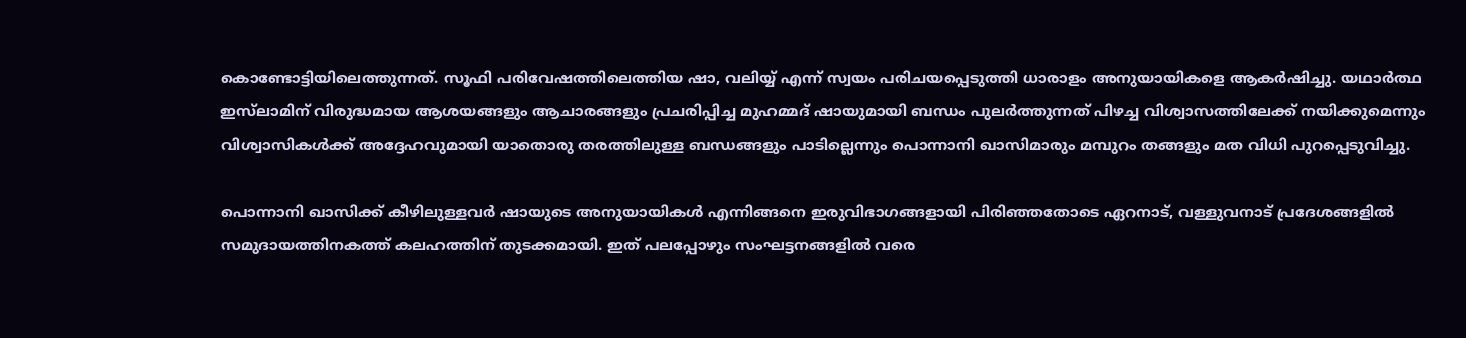കൊണ്ടോട്ടിയിലെത്തുന്നത്. സൂഫി പരിവേഷത്തിലെത്തിയ ഷാ, വലിയ്യ് എന്ന് സ്വയം പരിചയപ്പെടുത്തി ധാരാളം അനുയായികളെ ആകർഷിച്ചു. യഥാർത്ഥ ഇസ്‌ലാമിന് വിരുദ്ധമായ ആശയങ്ങളും ആചാരങ്ങളും പ്രചരിപ്പിച്ച മുഹമ്മദ് ഷായുമായി ബന്ധം പുലർത്തുന്നത് പിഴച്ച വിശ്വാസത്തിലേക്ക് നയിക്കുമെന്നും വിശ്വാസികൾക്ക് അദ്ദേഹവുമായി യാതൊരു തരത്തിലുള്ള ബന്ധങ്ങളും പാടില്ലെന്നും പൊന്നാനി ഖാസിമാരും മമ്പുറം തങ്ങളും മത വിധി പുറപ്പെടുവിച്ചു.

പൊന്നാനി ഖാസിക്ക് കീഴിലുള്ളവർ ഷായുടെ അനുയായികൾ എന്നിങ്ങനെ ഇരുവിഭാഗങ്ങളായി പിരിഞ്ഞതോടെ ഏറനാട്, വള്ളുവനാട് പ്രദേശങ്ങളിൽ സമുദായത്തിനകത്ത് കലഹത്തിന് തുടക്കമായി. ഇത് പലപ്പോഴും സംഘട്ടനങ്ങളിൽ വരെ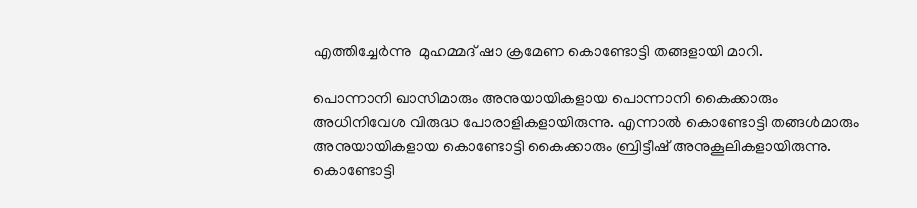എത്തിച്ചേർന്നു  മുഹമ്മദ് ഷാ ക്രമേണ കൊണ്ടോട്ടി തങ്ങളായി മാറി.

പൊന്നാനി ഖാസിമാരും അനുയായികളായ പൊന്നാനി കൈക്കാരും അധിനിവേശ വിരുദ്ധ പോരാളികളായിരുന്നു. എന്നാൽ കൊണ്ടോട്ടി തങ്ങൾമാരും അനുയായികളായ കൊണ്ടോട്ടി കൈക്കാരും ബ്രിട്ടീഷ് അനുകൂലികളായിരുന്നു. കൊണ്ടോട്ടി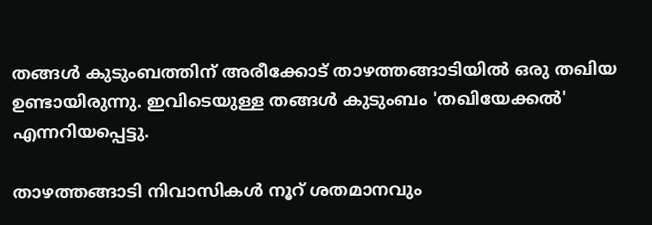തങ്ങൾ കുടുംബത്തിന് അരീക്കോട് താഴത്തങ്ങാടിയിൽ ഒരു തഖിയ ഉണ്ടായിരുന്നു. ഇവിടെയുള്ള തങ്ങൾ കുടുംബം 'തഖിയേക്കൽ' എന്നറിയപ്പെട്ടു.

താഴത്തങ്ങാടി നിവാസികൾ നൂറ് ശതമാനവും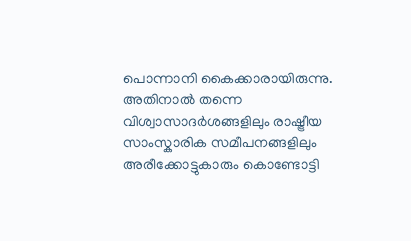പൊന്നാനി കൈക്കാരായിരുന്നു. അതിനാൽ തന്നെ വിശ്വാസാദർശങ്ങളിലും രാഷ്ട്രീയ സാംസ്കാരിക സമീപനങ്ങളിലും അരീക്കോട്ടുകാരും കൊണ്ടോട്ടി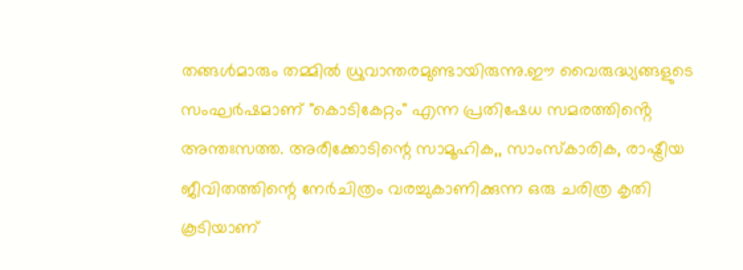തങ്ങൾമാരും തമ്മിൽ ധ്രുവാന്തരമുണ്ടായിരുന്നു.ഈ വൈരുദ്ധ്യങ്ങളുടെ സംഘർഷമാണ് "കൊടികേറ്റം" എന്ന പ്രതിഷേധ സമരത്തിൻ്റെ അന്തഃസത്ത. അരീക്കോടിന്റെ സാമൂഹിക,, സാംസ്കാരിക, രാഷ്ട്രീയ ജീവിതത്തിന്റെ നേർചിത്രം വരച്ചുകാണിക്കുന്ന ഒരു ചരിത്ര കൃതി കൂടിയാണ്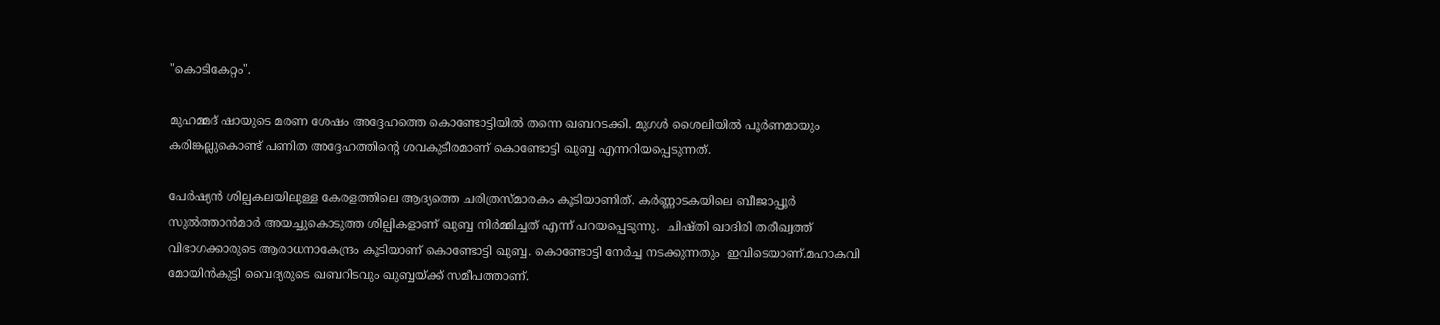"കൊടികേറ്റം".

മുഹമ്മദ് ഷായുടെ മരണ ശേഷം അദ്ദേഹത്തെ കൊണ്ടോട്ടിയിൽ തന്നെ ഖബറടക്കി. മുഗൾ ശൈലിയിൽ പൂര്‍ണമായും കരിങ്കല്ലുകൊണ്ട് പണിത അദ്ദേഹത്തിൻ്റെ ശവകുടീരമാണ് കൊണ്ടോട്ടി ഖുബ്ബ എന്നറിയപ്പെടുന്നത്.

പേര്‍ഷ്യന്‍ ശില്പകലയിലുള്ള കേരളത്തിലെ ആദ്യത്തെ ചരിത്രസ്മാരകം കൂടിയാണിത്. കര്‍ണ്ണാടകയിലെ ബീജാപ്പൂർ സുല്‍ത്താന്‍മാര്‍ അയച്ചുകൊടുത്ത ശില്പികളാണ് ഖുബ്ബ നിര്‍മ്മിച്ചത് എന്ന് പറയപ്പെടുന്നു.  ചിഷ്തി ഖാദിരി തരീഖ്വത്ത് വിഭാഗക്കാരുടെ ആരാധനാകേന്ദ്രം കൂടിയാണ് കൊണ്ടോട്ടി ഖുബ്ബ. കൊണ്ടോട്ടി നേര്‍ച്ച നടക്കുന്നതും  ഇവിടെയാണ്.മഹാകവി മോയിന്‍കുട്ടി വൈദ്യരുടെ ഖബറിടവും ഖുബ്ബയ്ക്ക് സമീപത്താണ്.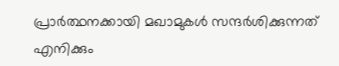പ്രാർത്ഥനക്കായി മഖാമുകൾ സന്ദർശിക്കുന്നത് എനിക്കും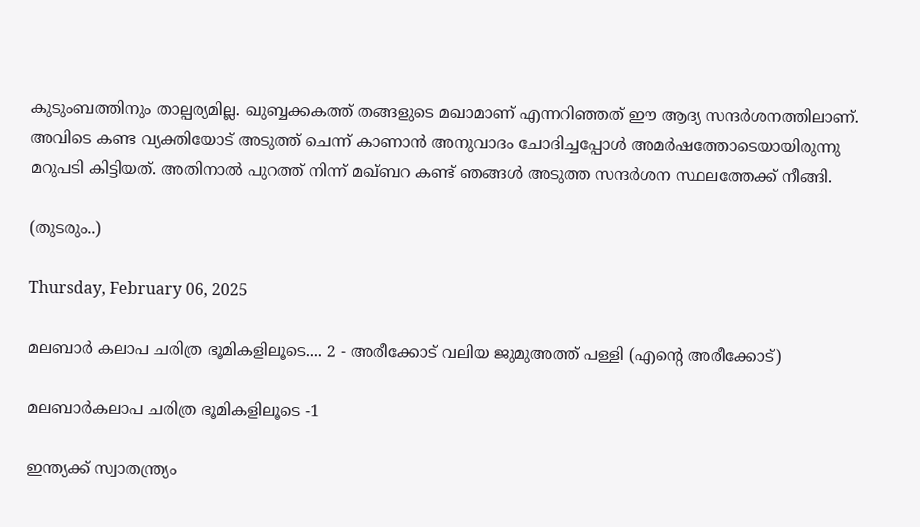കുടുംബത്തിനും താല്പര്യമില്ല. ഖുബ്ബക്കകത്ത് തങ്ങളുടെ മഖാമാണ് എന്നറിഞ്ഞത് ഈ ആദ്യ സന്ദർശനത്തിലാണ്. അവിടെ കണ്ട വ്യക്തിയോട് അടുത്ത് ചെന്ന് കാണാൻ അനുവാദം ചോദിച്ചപ്പോൾ അമർഷത്തോടെയായിരുന്നു മറുപടി കിട്ടിയത്. അതിനാൽ പുറത്ത് നിന്ന് മഖ്ബറ കണ്ട് ഞങ്ങൾ അടുത്ത സന്ദർശന സ്ഥലത്തേക്ക് നീങ്ങി.

(തുടരും..)

Thursday, February 06, 2025

മലബാർ കലാപ ചരിത്ര ഭൂമികളിലൂടെ.... 2 - അരീക്കോട്‌ വലിയ ജുമുഅത്ത്‌ പള്ളി (എന്റെ അരീക്കോട്)

മലബാർകലാപ ചരിത്ര ഭൂമികളിലൂടെ -1

ഇന്ത്യക്ക് സ്വാതന്ത്ര്യം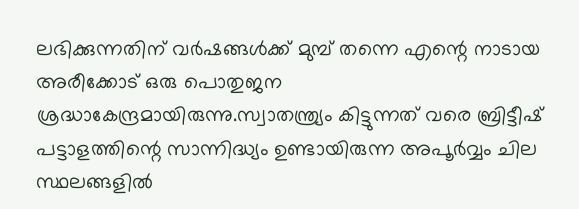ലഭിക്കുന്നതിന് വർഷങ്ങൾക്ക് മുമ്പ് തന്നെ എന്റെ നാടായ അരീക്കോട് ഒരു പൊതുജന ശ്രദ്ധാകേന്ദ്രമായിരുന്നു.സ്വാതന്ത്ര്യം കിട്ടുന്നത് വരെ ബ്രിട്ടീഷ് പട്ടാളത്തിന്റെ സാന്നിദ്ധ്യം ഉണ്ടായിരുന്ന അപൂർവ്വം ചില സ്ഥലങ്ങളിൽ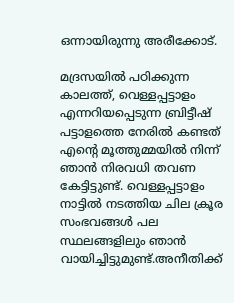ഒന്നായിരുന്നു അരീക്കോട്.

മദ്രസയിൽ പഠിക്കുന്ന കാലത്ത്, വെള്ളപ്പട്ടാളം എന്നറിയപ്പെടുന്ന ബ്രിട്ടീഷ് പട്ടാളത്തെ നേരിൽ കണ്ടത് എൻ്റെ മൂത്തുമ്മയിൽ നിന്ന് ഞാൻ നിരവധി തവണ കേട്ടിട്ടുണ്ട്. വെള്ളപ്പട്ടാളം നാട്ടിൽ നടത്തിയ ചില ക്രൂര സംഭവങ്ങൾ പല സ്ഥലങ്ങളിലും ഞാൻ വായിച്ചിട്ടുമുണ്ട്.അനീതിക്ക്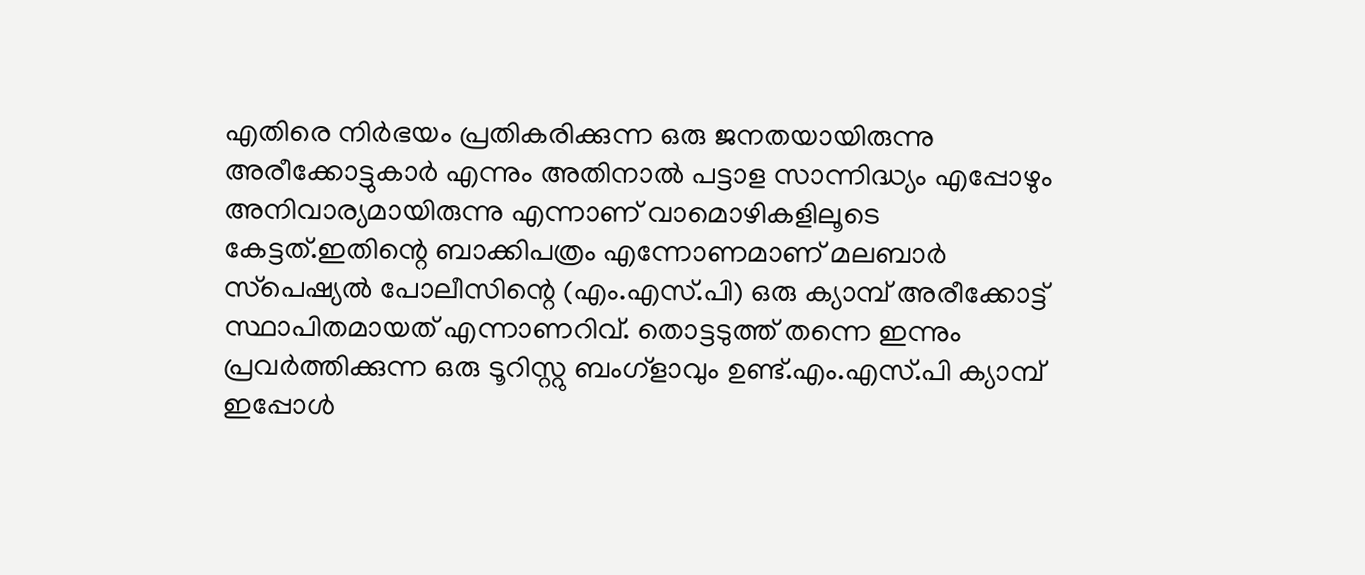എതിരെ നിർഭയം പ്രതികരിക്കുന്ന ഒരു ജനതയായിരുന്നു അരീക്കോട്ടുകാർ എന്നും അതിനാൽ പട്ടാള സാന്നിദ്ധ്യം എപ്പോഴും അനിവാര്യമായിരുന്നു എന്നാണ് വാമൊഴികളിലൂടെ കേട്ടത്.ഇതിന്റെ ബാക്കിപത്രം എന്നോണമാണ് മലബാർ സ്‌പെഷ്യൽ പോലീസിന്റെ (എം.എസ്.പി) ഒരു ക്യാമ്പ് അരീക്കോട്ട് സ്ഥാപിതമായത് എന്നാണറിവ്. തൊട്ടടുത്ത് തന്നെ ഇന്നും പ്രവർത്തിക്കുന്ന ഒരു ടൂറിസ്റ്റു ബംഗ്ളാവും ഉണ്ട്.എം.എസ്.പി ക്യാമ്പ് ഇപ്പോൾ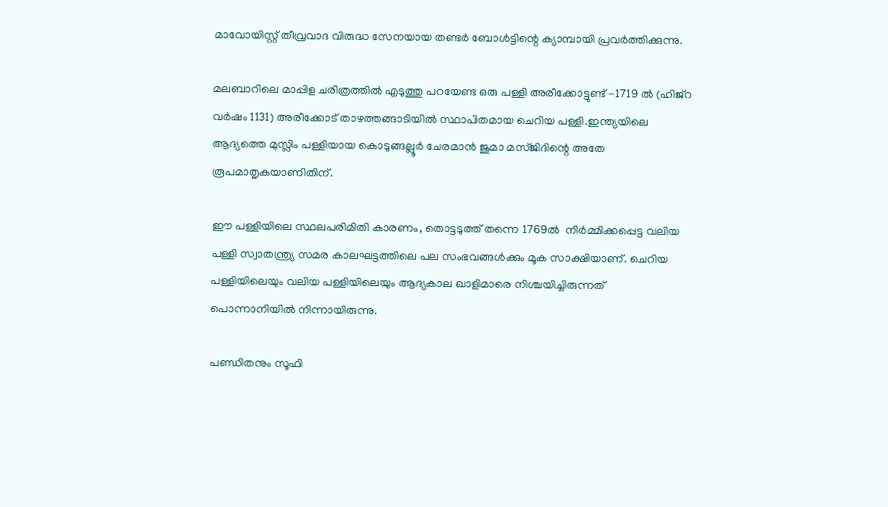മാവോയിസ്റ്റ് തീവ്രവാദ വിരുദ്ധ സേനയായ തണ്ടർ ബോൾട്ടിന്റെ ക്യാമ്പായി പ്രവർത്തിക്കുന്നു.

മലബാറിലെ മാപ്പിള ചരിത്രത്തിൽ എടുത്തു പറയേണ്ട ഒരു പള്ളി അരീക്കോട്ടുണ്ട് -1719 ൽ (ഹിജ്റ വർഷം 1131) അരീക്കോട് താഴത്തങ്ങാടിയിൽ സ്ഥാപിതമായ ചെറിയ പള്ളി.ഇന്ത്യയിലെ ആദ്യത്തെ മുസ്ലിം പള്ളിയായ കൊടുങ്ങല്ലൂർ ചേരമാൻ ജുമാ മസ്ജിദിന്റെ അതേ രൂപമാതൃകയാണിതിന്.

ഈ പള്ളിയിലെ സ്ഥലപരിമിതി കാരണം, തൊട്ടടുത്ത് തന്നെ 1769ൽ  നിർമ്മിക്കപ്പെട്ട വലിയ പള്ളി സ്വാതന്ത്ര്യ സമര കാലഘട്ടത്തിലെ പല സംഭവങ്ങൾക്കും മൂക സാക്ഷിയാണ്. ചെറിയ പള്ളിയിലെയും വലിയ പള്ളിയിലെയും ആദ്യകാല ഖാളിമാരെ നിശ്ചയിച്ചിരുന്നത്‌ പൊന്നാനിയില്‍ നിന്നായിരുന്നു.

പണ്ഡിതനും സൂഫി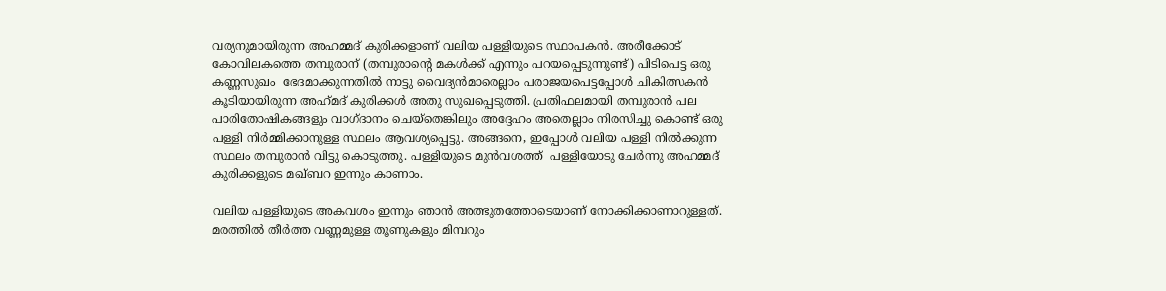വര്യനുമായിരുന്ന അഹമ്മദ് കുരിക്കളാണ്‌ വലിയ പള്ളിയുടെ സ്ഥാപകന്‍. അരീക്കോട് കോവിലകത്തെ തമ്പുരാന്‌ (തമ്പുരാന്റെ മകൾക്ക് എന്നും പറയപ്പെടുന്നുണ്ട്) പിടിപെട്ട ഒരു കണ്ണസുഖം  ഭേദമാക്കുന്നതില്‍ നാട്ടു വൈദ്യന്‍മാരെല്ലാം പരാജയപെട്ടപ്പോള്‍ ചികിത്സകന്‍ കൂടിയായിരുന്ന അഹ്‌മദ്‌ കുരിക്കള്‍ അതു സുഖപ്പെടുത്തി. പ്രതിഫലമായി തമ്പുരാന്‍ പല പാരിതോഷികങ്ങളും വാഗ്ദാനം ചെയ്‌തെങ്കിലും അദ്ദേഹം അതെല്ലാം നിരസിച്ചു കൊണ്ട് ഒരു പള്ളി നിര്‍മ്മിക്കാനുള്ള സ്ഥലം ആവശ്യപ്പെട്ടു. അങ്ങനെ, ഇപ്പോൾ വലിയ പള്ളി നില്‍ക്കുന്ന സ്ഥലം തമ്പുരാൻ വിട്ടു കൊടുത്തു. പള്ളിയുടെ മുന്‍വശത്ത്  പള്ളിയോടു ചേര്‍ന്നു അഹമ്മദ് കുരിക്കളുടെ മഖ്‌ബറ ഇന്നും കാണാം.

വലിയ പള്ളിയുടെ അകവശം ഇന്നും ഞാൻ അത്ഭുതത്തോടെയാണ് നോക്കിക്കാണാറുള്ളത്. മരത്തിൽ തീർത്ത വണ്ണമുള്ള തൂണുകളും മിമ്പറും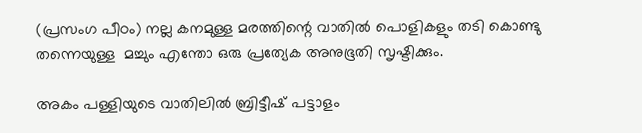(പ്രസംഗ പീഠം) നല്ല കനമുള്ള മരത്തിന്റെ വാതിൽ പൊളികളും തടി കൊണ്ടു തന്നെയുള്ള  മച്ചും എന്തോ ഒരു പ്രത്യേക അനുഭൂതി സൃഷ്ടിക്കും.

അകം പള്ളിയുടെ വാതിലിൽ ബ്രിട്ടീഷ് പട്ടാളം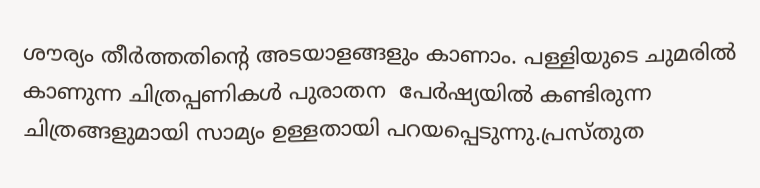ശൗര്യം തീർത്തതിന്റെ അടയാളങ്ങളും കാണാം. പള്ളിയുടെ ചുമരിൽ കാണുന്ന ചിത്രപ്പണികൾ പുരാതന  പേർഷ്യയിൽ കണ്ടിരുന്ന ചിത്രങ്ങളുമായി സാമ്യം ഉള്ളതായി പറയപ്പെടുന്നു.പ്രസ്തുത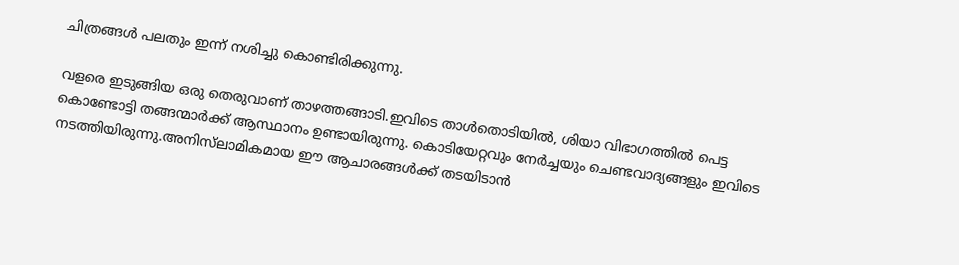ചിത്രങ്ങൾ പലതും ഇന്ന് നശിച്ചു കൊണ്ടിരിക്കുന്നു.

വളരെ ഇടുങ്ങിയ ഒരു തെരുവാണ് താഴത്തങ്ങാടി.ഇവിടെ താള്‍തൊടിയില്‍, ശിയാ വിഭാഗത്തിൽ പെട്ട കൊണ്ടോട്ടി തങ്ങന്മാര്‍ക്ക്‌ ആസ്ഥാനം ഉണ്ടായിരുന്നു. കൊടിയേറ്റവും നേര്‍ച്ചയും ചെണ്ടവാദ്യങ്ങളും ഇവിടെ നടത്തിയിരുന്നു.അനിസ്‌ലാമികമായ ഈ ആചാരങ്ങൾക്ക് തടയിടാന്‍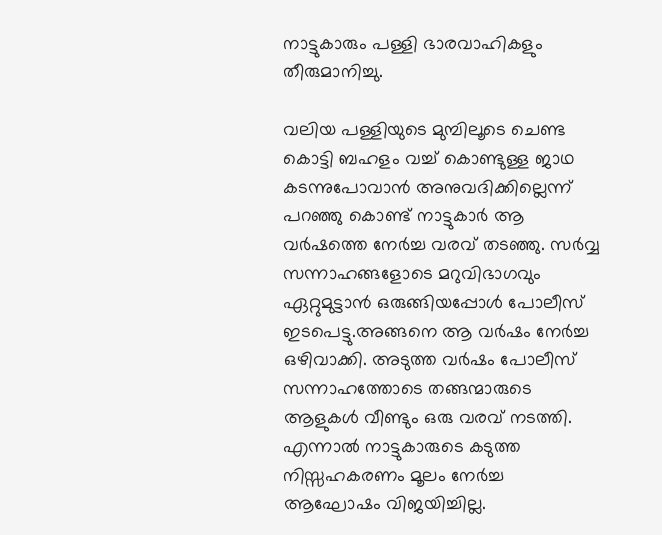നാട്ടുകാരും പള്ളി ഭാരവാഹികളും തീരുമാനിച്ചു.

വലിയ പള്ളിയുടെ മുമ്പിലൂടെ ചെണ്ട കൊട്ടി ബഹളം വച്ച് കൊണ്ടുള്ള ജാഥ കടന്നുപോവാന്‍ അനുവദിക്കില്ലെന്ന്‌ പറഞ്ഞു കൊണ്ട് നാട്ടുകാർ ആ വർഷത്തെ നേർച്ച വരവ് തടഞ്ഞു. സർവ്വ സന്നാഹങ്ങളോടെ മറുവിഭാഗവും ഏറ്റുമുട്ടാൻ ഒരുങ്ങിയപ്പോള്‍ പോലീസ്‌ ഇടപെട്ടു.അങ്ങനെ ആ വര്‍ഷം നേര്‍ച്ച ഒഴിവാക്കി. അടുത്ത വര്‍ഷം പോലീസ്‌ സന്നാഹത്തോടെ തങ്ങന്മാരുടെ ആളുകള്‍ വീണ്ടും ഒരു വരവ്‌ നടത്തി. എന്നാല്‍ നാട്ടുകാരുടെ കടുത്ത നിസ്സഹകരണം മൂലം നേർച്ച ആഘോഷം വിജയിച്ചില്ല.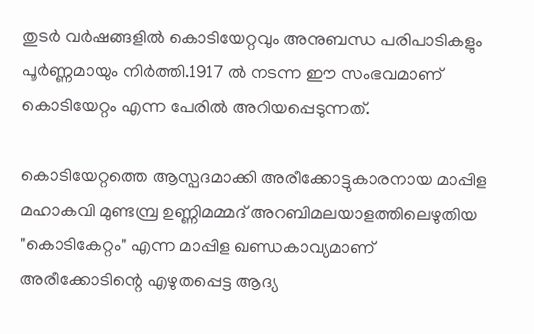തുടര്‍ വര്‍ഷങ്ങളില്‍ കൊടിയേറ്റവും അനുബന്ധ പരിപാടികളും പൂര്‍ണ്ണമായും നിർത്തി.1917 ൽ നടന്ന ഈ സംഭവമാണ് കൊടിയേറ്റം എന്ന പേരിൽ അറിയപ്പെടുന്നത്.

കൊടിയേറ്റത്തെ ആസ്പദമാക്കി അരീക്കോട്ടുകാരനായ മാപ്പിള മഹാകവി മുണ്ടമ്പ്ര ഉണ്ണിമമ്മദ് അറബിമലയാളത്തിലെഴുതിയ "കൊടികേറ്റം" എന്ന മാപ്പിള ഖണ്ഡകാവ്യമാണ് അരീക്കോടിന്റെ എഴുതപ്പെട്ട ആദ്യ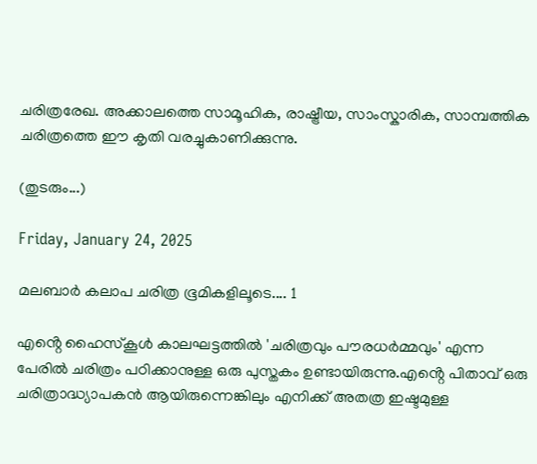ചരിത്രരേഖ. അക്കാലത്തെ സാമൂഹിക, രാഷ്ട്രീയ, സാംസ്കാരിക, സാമ്പത്തിക ചരിത്രത്തെ ഈ കൃതി വരച്ചുകാണിക്കുന്നു.

(തുടരും...)

Friday, January 24, 2025

മലബാർ കലാപ ചരിത്ര ഭൂമികളിലൂടെ.... 1

എൻ്റെ ഹൈസ്‌കൂൾ കാലഘട്ടത്തിൽ 'ചരിത്രവും പൗരധർമ്മവും' എന്ന പേരിൽ ചരിത്രം പഠിക്കാനുള്ള ഒരു പുസ്തകം ഉണ്ടായിരുന്നു.എൻ്റെ പിതാവ് ഒരു ചരിത്രാദ്ധ്യാപകൻ ആയിരുന്നെങ്കിലും എനിക്ക് അതത്ര ഇഷ്ടമുള്ള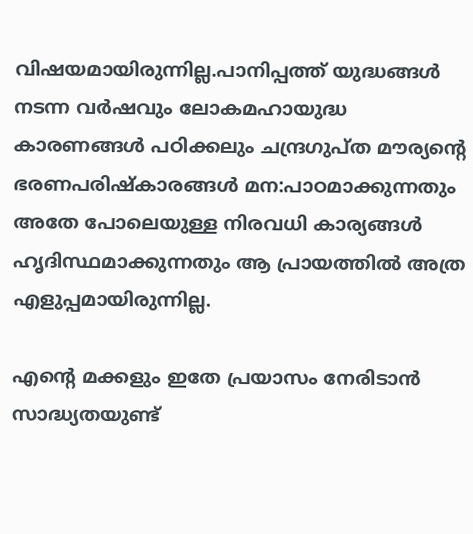വിഷയമായിരുന്നില്ല.പാനിപ്പത്ത് യുദ്ധങ്ങൾ നടന്ന വർഷവും ലോകമഹായുദ്ധ കാരണങ്ങൾ പഠിക്കലും ചന്ദ്രഗുപ്ത മൗര്യന്റെ ഭരണപരിഷ്കാരങ്ങൾ മന:പാഠമാക്കുന്നതും അതേ പോലെയുള്ള നിരവധി കാര്യങ്ങൾ ഹൃദിസ്ഥമാക്കുന്നതും ആ പ്രായത്തിൽ അത്ര എളുപ്പമായിരുന്നില്ല.

എൻ്റെ മക്കളും ഇതേ പ്രയാസം നേരിടാൻ സാദ്ധ്യതയുണ്ട്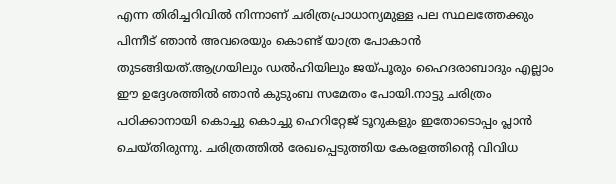എന്ന തിരിച്ചറിവിൽ നിന്നാണ് ചരിത്രപ്രാധാന്യമുള്ള പല സ്ഥലത്തേക്കും പിന്നീട് ഞാൻ അവരെയും കൊണ്ട് യാത്ര പോകാൻ തുടങ്ങിയത്.ആഗ്രയിലും ഡൽഹിയിലും ജയ്പൂരും ഹൈദരാബാദും എല്ലാം ഈ ഉദ്ദേശത്തിൽ ഞാൻ കുടുംബ സമേതം പോയി.നാട്ടു ചരിത്രം പഠിക്കാനായി കൊച്ചു കൊച്ചു ഹെറിറ്റേജ് ടൂറുകളും ഇതോടൊപ്പം പ്ലാൻ ചെയ്തിരുന്നു. ചരിത്രത്തിൽ രേഖപ്പെടുത്തിയ കേരളത്തിന്റെ വിവിധ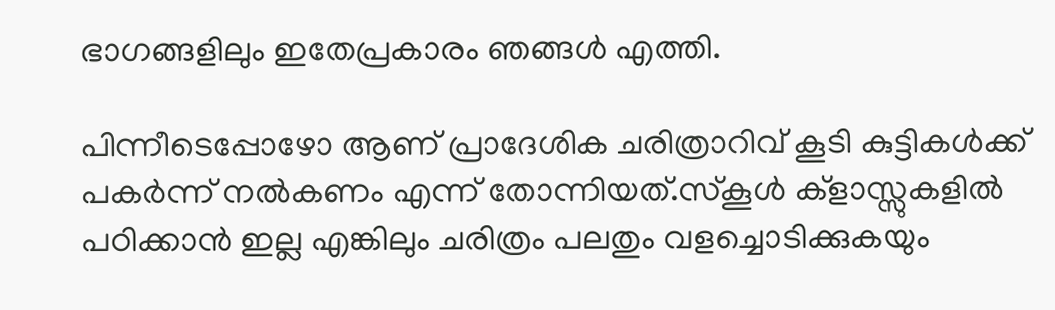ഭാഗങ്ങളിലും ഇതേപ്രകാരം ഞങ്ങൾ എത്തി.

പിന്നീടെപ്പോഴോ ആണ് പ്രാദേശിക ചരിത്രാറിവ് കൂടി കുട്ടികൾക്ക് പകർന്ന് നൽകണം എന്ന് തോന്നിയത്.സ്‌കൂൾ ക്‌ളാസ്സുകളിൽ പഠിക്കാൻ ഇല്ല എങ്കിലും ചരിത്രം പലതും വളച്ചൊടിക്കുകയും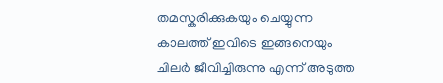തമസ്കരിക്കുകയും ചെയ്യുന്ന കാലത്ത് ഇവിടെ ഇങ്ങനെയും ചിലർ ജീവിച്ചിരുന്നു എന്ന് അടുത്ത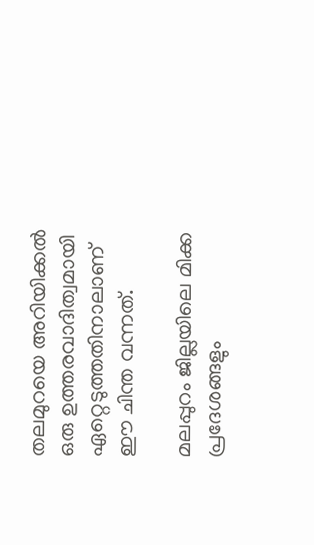തലമുറയെ അറിയിക്കൽ ഒരു ഉത്തരവാദിത്വമായി ഏറ്റെടുത്തതിനാലാണ് ഈ ചിന്ത വന്നത്.

മലപ്പുറം ജില്ലയിലെ മിക്ക പ്രദേശങ്ങളും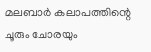മലബാർ കലാപത്തിന്റെ ചൂരും ചോരയും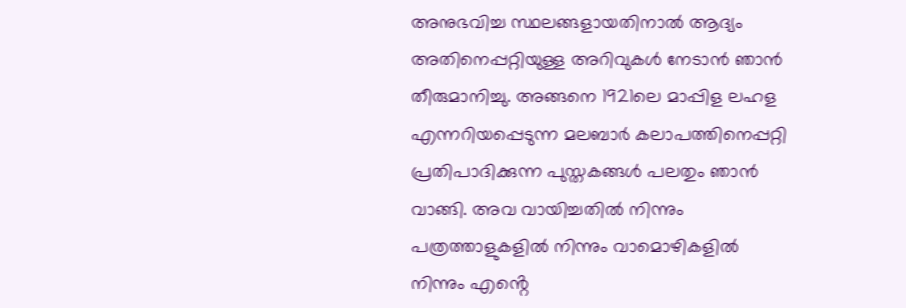അനുഭവിച്ച സ്ഥലങ്ങളായതിനാൽ ആദ്യം അതിനെപ്പറ്റിയുള്ള അറിവുകൾ നേടാൻ ഞാൻ തീരുമാനിച്ചു. അങ്ങനെ 1921ലെ മാപ്പിള ലഹള എന്നറിയപ്പെടുന്ന മലബാർ കലാപത്തിനെപ്പറ്റി പ്രതിപാദിക്കുന്ന പുസ്തകങ്ങൾ പലതും ഞാൻ വാങ്ങി. അവ വായിച്ചതിൽ നിന്നും പത്രത്താളുകളിൽ നിന്നും വാമൊഴികളിൽ നിന്നും എൻ്റെ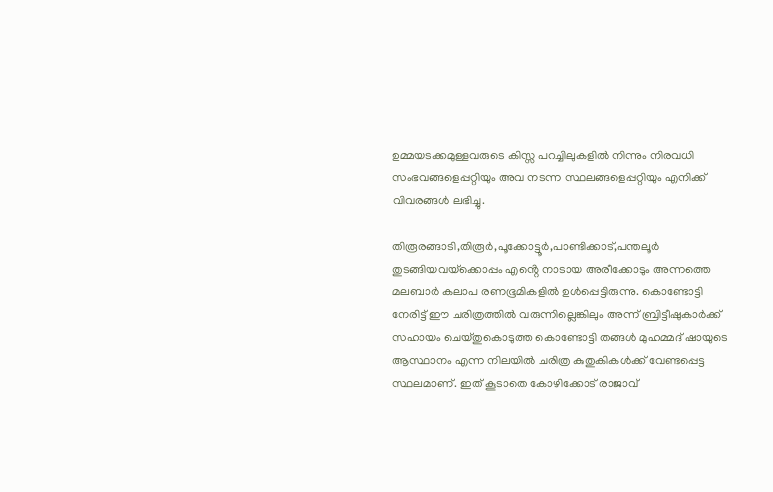ഉമ്മയടക്കമുള്ളവരുടെ കിസ്സ പറച്ചിലുകളിൽ നിന്നും നിരവധി സംഭവങ്ങളെപ്പറ്റിയും അവ നടന്ന സ്ഥലങ്ങളെപ്പറ്റിയും എനിക്ക് വിവരങ്ങൾ ലഭിച്ചു.

തിരൂരങ്ങാടി,തിരൂർ,പൂക്കോട്ടൂർ,പാണ്ടിക്കാട്,പന്തലൂർ തുടങ്ങിയവയ്‌ക്കൊപ്പം എൻ്റെ നാടായ അരീക്കോടും അന്നത്തെ മലബാർ കലാപ രണഭൂമികളിൽ ഉൾപ്പെട്ടിരുന്നു. കൊണ്ടോട്ടി നേരിട്ട് ഈ ചരിത്രത്തിൽ വരുന്നില്ലെങ്കിലും അന്ന് ബ്രിട്ടീഷുകാർക്ക് സഹായം ചെയ്തുകൊടുത്ത കൊണ്ടോട്ടി തങ്ങൾ മുഹമ്മദ് ഷായുടെ ആസ്ഥാനം എന്ന നിലയിൽ ചരിത്ര കുതുകികൾക്ക് വേണ്ടപ്പെട്ട സ്ഥലമാണ്. ഇത് കൂടാതെ കോഴിക്കോട് രാജാവ്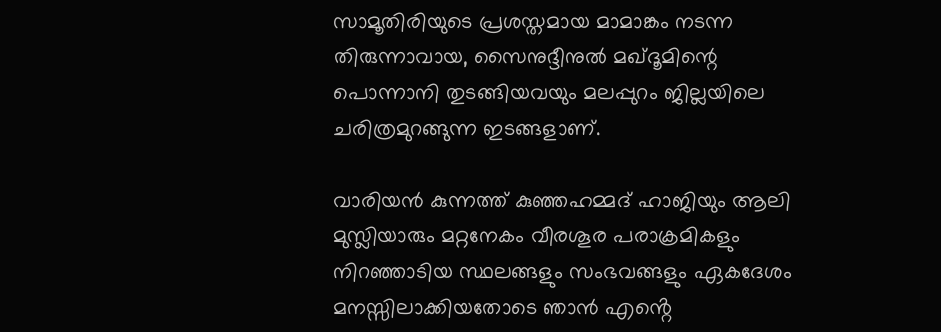സാമൂതിരിയുടെ പ്രശസ്തമായ മാമാങ്കം നടന്ന തിരുന്നാവായ, സൈനുദ്ദീനുൽ മഖ്‌ദൂമിന്റെ പൊന്നാനി തുടങ്ങിയവയും മലപ്പുറം ജില്ലയിലെ ചരിത്രമുറങ്ങുന്ന ഇടങ്ങളാണ്.

വാരിയൻ കുന്നത്ത് കുഞ്ഞഹമ്മദ് ഹാജിയും ആലി മുസ്ലിയാരും മറ്റനേകം വീരശൂര പരാക്രമികളും നിറഞ്ഞാടിയ സ്ഥലങ്ങളും സംഭവങ്ങളും ഏകദേശം മനസ്സിലാക്കിയതോടെ ഞാൻ എൻ്റെ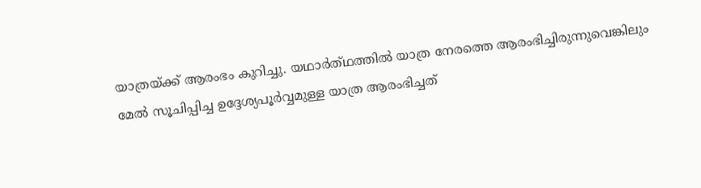യാത്രയ്ക്ക് ആരംഭം കുറിച്ചു. യഥാർത്‌ഥത്തിൽ യാത്ര നേരത്തെ ആരംഭിച്ചിരുന്നുവെങ്കിലും മേൽ സൂചിപ്പിച്ച ഉദ്ദേശ്യപൂർവ്വമുള്ള യാത്ര ആരംഭിച്ചത്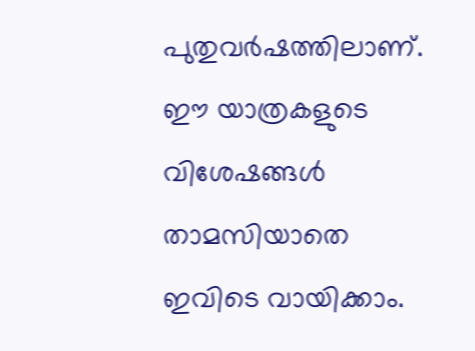പുതുവർഷത്തിലാണ്. ഈ യാത്രകളുടെ വിശേഷങ്ങൾ താമസിയാതെ ഇവിടെ വായിക്കാം.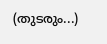(തുടരും...)